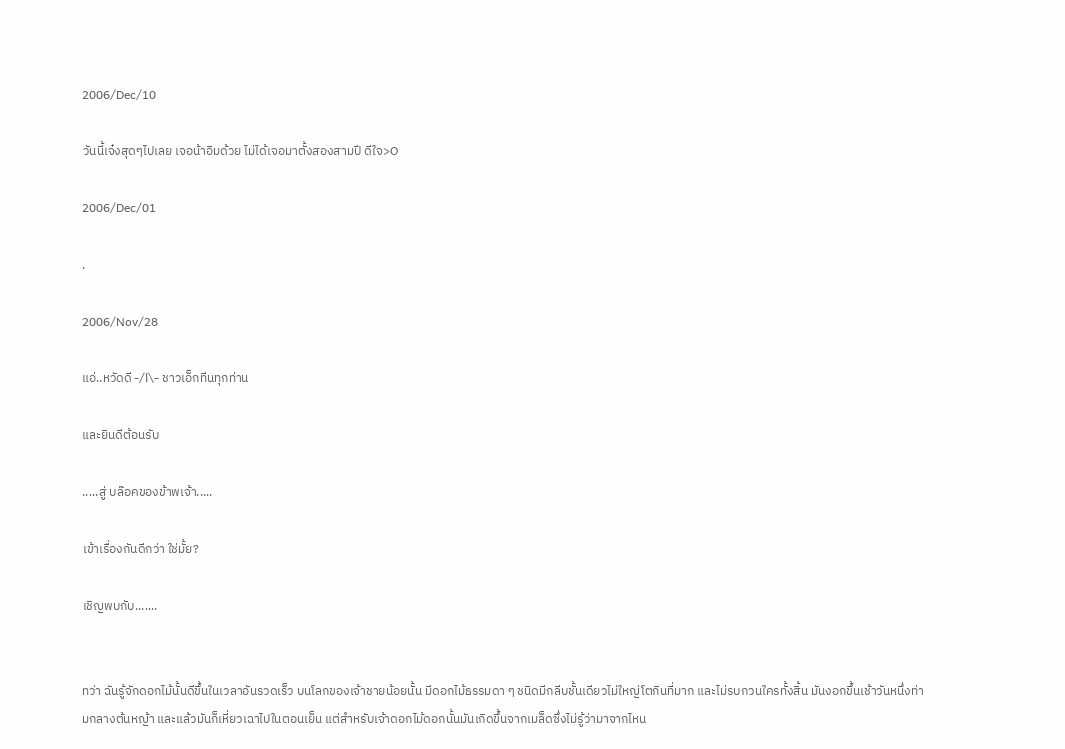2006/Dec/10

วันนี้เจ๋งสุดๆไปเลย เจอน้าอิมด้วย ไม่ได้เจอมาตั้งสองสามปี ดีใจ>O

2006/Dec/01

.

2006/Nov/28

แอ่..หวัดดี -/l\- ชาวเอ็กทีนทุกท่าน

และยินดีต้อนรับ

.....สู่ บล๊อคของข้าพเจ้า.....

เข้าเรื่องกันดีกว่า ใช่มั้ย?

เชิญพบกับ.......


ทว่า ฉันรู้จักดอกไม้นั้นดีขึ้นในเวลาอันรวดเร็ว บนโลกของเจ้าชายน้อยนั้น มีดอกไม้ธรรมดา ๆ ชนิดมีกลีบชั้นเดียวไม่ใหญ่โตกินที่มาก และไม่รบกวนใครทั้งสิ้น มันงอกขึ้นเช้าวันหนึ่งท่ามกลางต้นหญ้า และแล้วมันก็เหี่ยวเฉาไปในตอนเย็น แต่สำหรับเจ้าดอกไม้ดอกนั้นมันเกิดขึ้นจากเมล็ดซึ่งไม่รู้ว่ามาจากไหน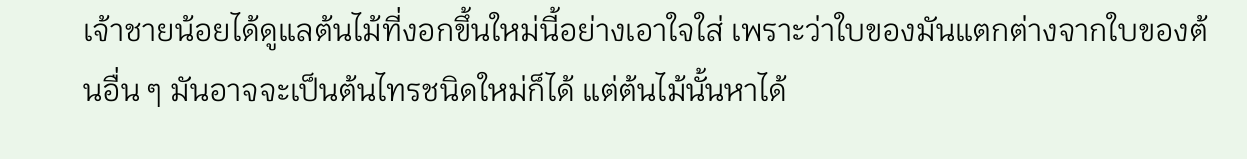เจ้าชายน้อยได้ดูแลต้นไม้ที่งอกขึ้นใหม่นี้อย่างเอาใจใส่ เพราะว่าใบของมันแตกต่างจากใบของต้นอื่น ๆ มันอาจจะเป็นต้นไทรชนิดใหม่ก็ได้ แต่ต้นไม้นั้นหาได้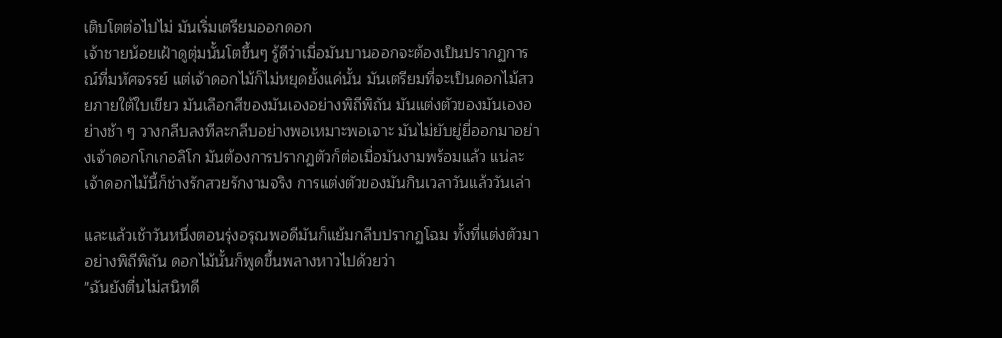เติบโตต่อไปไม่ มันเริ่มเตรียมออกดอก
เจ้าชายน้อยเฝ้าดูตุ่มนั้นโตขึ้นๆ รู้ดีว่าเมื่อมันบานออกจะต้องเป็นปรากฏการณ์ที่มหัศจรรย์ แต่เจ้าดอกไม้ก็ไม่หยุดยั้งแค่นั้น มันเตรียมที่จะเป็นดอกไม้สวยภายใต้ใบเขียว มันเลือกสีของมันเองอย่างพิถีพิถัน มันแต่งตัวของมันเองอย่างช้า ๆ วางกลีบลงทีละกลีบอย่างพอเหมาะพอเจาะ มันไม่ยับยู่ยี่ออกมาอย่างเจ้าดอกโกเกอลิโก มันต้องการปรากฏตัวก็ต่อเมื่อมันงามพร้อมแล้ว แน่ละ เจ้าดอกไม้นี้ก็ช่างรักสวยรักงามจริง การแต่งตัวของมันกินเวลาวันแล้ววันเล่า

และแล้วเช้าวันหนึ่งตอนรุ่งอรุณพอดีมันก็แย้มกลีบปรากฏโฉม ทั้งที่แต่งตัวมาอย่างพิถีพิถัน ดอกไม้นั้นก็พูดขึ้นพลางหาวไปด้วยว่า
"ฉันยังตื่นไม่สนิทดี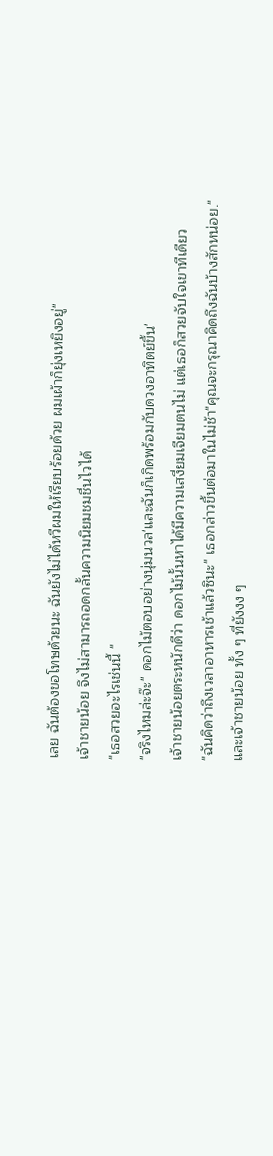เลย ฉันต้องขอโทษด้วยนะ ฉันยังไม่ได้หวีผมให้เรียบร้อยด้วย ผมเผ้าก็ยุ่งเหยิงอยู่"
เจ้าชายน้อย จึงไม่สามารถอดกลั้นความนิยมชมชื่นไวได้
"เธอสวยอะไรเช่นนี้ "
"จริงไหมล่ะจ๊ะ" ดอกไม้ตอบอย่างนุ่มนวล'และฉันก็เกิดพร้อมกับดวงอาทิตย์ขึ้น'
เจ้าชายน้อยตระหนักดีว่า ดอกไม้นั้นหาได้มีความเสงี่ยมเจียมตนไม่ แต่เธอก็สวยจับใจเขาทีเดียว
"ฉันคิดว่าถึงเวลาอาหารเช้าแล้วซินะ" เธอกล่าวขึ้นต่อมาในไม่ช้า"คุณจะกรุณาคิดถึงฉันบ้างสักหน่อย."
และเจ้าชายน้อย ทั้ง ๆ ที่ยังงง ๆ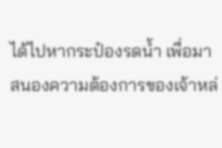ได้ไปหากระป๋องรดน้ำ เพื่อมาสนองความต้องการของเจ้าหล่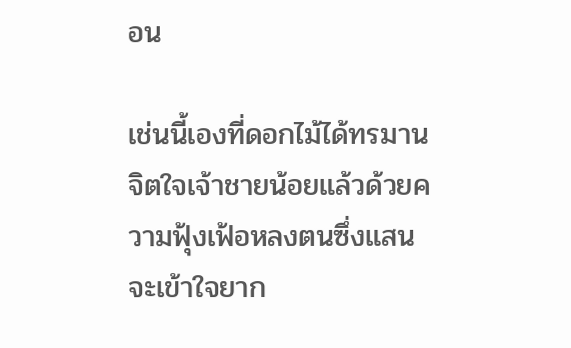อน

เช่นนี้เองที่ดอกไม้ได้ทรมานจิตใจเจ้าชายน้อยแล้วด้วยความฟุ้งเฟ้อหลงตนซึ่งแสนจะเข้าใจยาก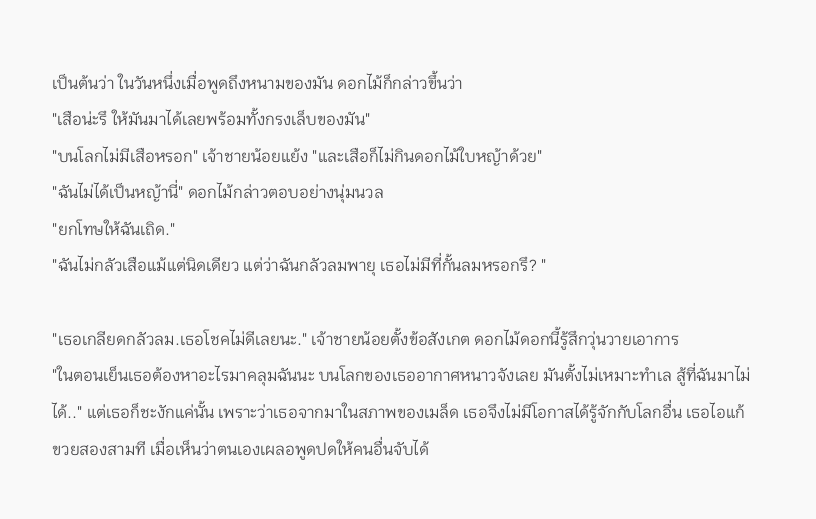เป็นต้นว่า ในวันหนึ่งเมื่อพูดถึงหนามของมัน ดอกไม้ก็กล่าวขึ้นว่า
"เสือน่ะรึ ให้มันมาได้เลยพร้อมทั้งกรงเล็บของมัน"
"บนโลกไม่มีเสือหรอก" เจ้าชายน้อยแย้ง "และเสือก็ไม่กินดอกไม้ใบหญ้าด้วย"
"ฉันไม่ได้เป็นหญ้านี่" ดอกไม้กล่าวตอบอย่างนุ่มนวล
"ยกโทษให้ฉันเถิด."
"ฉันไม่กลัวเสือแม้แต่นิดเดียว แต่ว่าฉันกลัวลมพายุ เธอไม่มีที่กั้นลมหรอกรึ? "

"เธอเกลียดกลัวลม.เธอโชคไม่ดีเลยนะ." เจ้าชายน้อยตั้งข้อสังเกต ดอกไม้ดอกนี้รู้สึกวุ่นวายเอาการ
"ในตอนเย็นเธอต้องหาอะไรมาคลุมฉันนะ บนโลกของเธออากาศหนาวจังเลย มันตั้งไม่เหมาะทำเล สู้ที่ฉันมาไม่ได้.." แต่เธอก็ชะงักแค่นั้น เพราะว่าเธอจากมาในสภาพของเมล็ด เธอจึงไม่มีโอกาสได้รู้จักกับโลกอื่น เธอไอแก้ขวยสองสามที เมื่อเห็นว่าตนเองเผลอพูดปดให้คนอื่นจับได้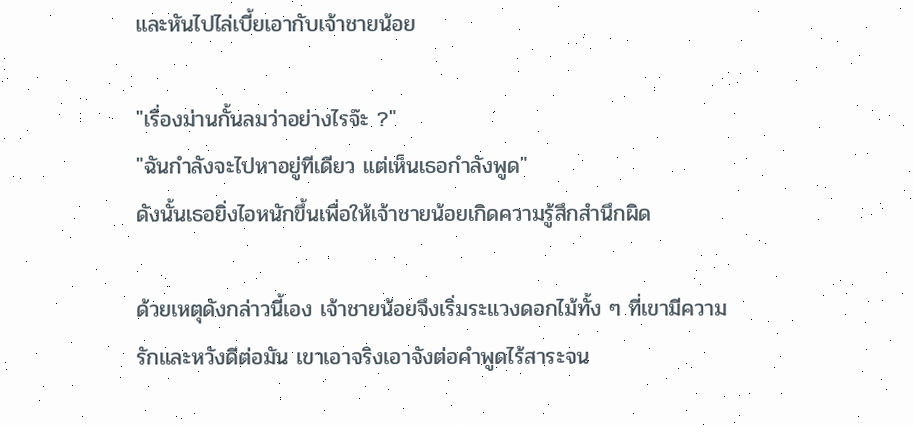และหันไปไล่เบี้ยเอากับเจ้าชายน้อย

"เรื่องม่านกั้นลมว่าอย่างไรจ๊ะ ?"
"ฉันกำลังจะไปหาอยู่ทีเดียว แต่เห็นเธอกำลังพูด"
ดังนั้นเธอยิ่งไอหนักขึ้นเพื่อให้เจ้าชายน้อยเกิดความรู้สึกสำนึกผิด

ด้วยเหตุดังกล่าวนี้เอง เจ้าชายน้อยจึงเริ่มระแวงดอกไม้ทั้ง ๆ ที่เขามีความรักและหวังดีต่อมัน เขาเอาจริงเอาจังต่อคำพูดไร้สาระจน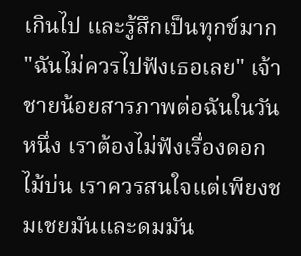เกินไป และรู้สึกเป็นทุกข์มาก
"ฉันไม่ควรไปฟังเธอเลย" เจ้าชายน้อยสารภาพต่อฉันในวันหนึ่ง เราต้องไม่ฟังเรื่องดอกไม้บ่น เราควรสนใจแต่เพียงชมเชยมันและดมมัน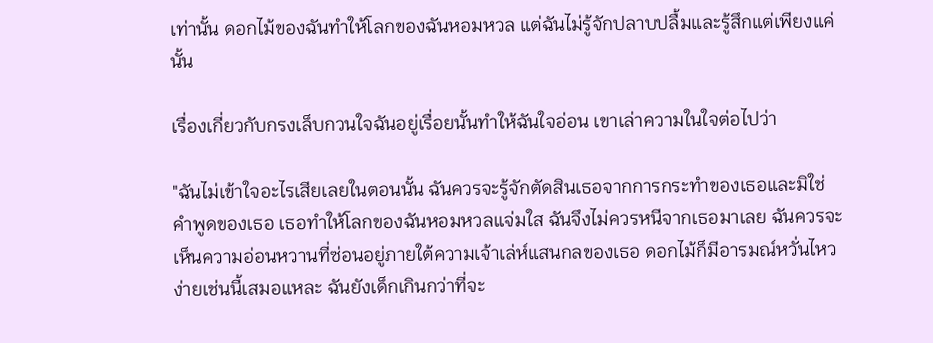เท่านั้น ดอกไม้ของฉันทำให้โลกของฉันหอมหวล แต่ฉันไม่รู้จักปลาบปลื้มและรู้สึกแต่เพียงแค่นั้น

เรื่องเกี่ยวกับกรงเล็บกวนใจฉันอยู่เรื่อยนั้นทำให้ฉันใจอ่อน เขาเล่าความในใจต่อไปว่า

"ฉันไม่เข้าใจอะไรเสียเลยในตอนนั้น ฉันควรจะรู้จักตัดสินเธอจากการกระทำของเธอและมิใช่คำพูดของเธอ เธอทำให้โลกของฉันหอมหวลแจ่มใส ฉันจึงไม่ควรหนีจากเธอมาเลย ฉันควรจะเห็นความอ่อนหวานที่ซ่อนอยู่ภายใต้ความเจ้าเล่ห์แสนกลของเธอ ดอกไม้ก็มีอารมณ์หวั่นไหวง่ายเช่นนี้เสมอแหละ ฉันยังเด็กเกินกว่าที่จะ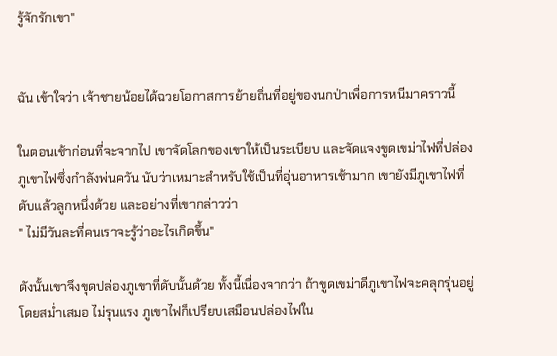รู้จักรักเขา"


ฉัน เข้าใจว่า เจ้าชายน้อยได้ฉวยโอกาสการย้ายถิ่นที่อยู่ของนกป่าเพื่อการหนีมาคราวนี้

ในตอนเช้าก่อนที่จะจากไป เขาจัดโลกของเขาให้เป็นระเบียบ และจัดแจงขูดเขม่าไฟที่ปล่องภูเขาไฟซึ่งกำลังพ่นควัน นับว่าเหมาะสำหรับใช้เป็นที่อุ่นอาหารเช้ามาก เขายังมีภูเขาไฟที่ดับแล้วลูกหนึ่งด้วย และอย่างที่เขากล่าวว่า
" ไม่มีวันละที่คนเราจะรู้ว่าอะไรเกิดขึ้น"

ดังนั้นเขาจึงขุดปล่องภูเขาที่ดับนั้นด้วย ทั้งนี้เนื่องจากว่า ถ้าขูดเขม่าดีภูเขาไฟจะคลุกรุ่นอยู่โดยสม่ำเสมอ ไม่รุนแรง ภูเขาไฟก็เปรียบเสมือนปล่องไฟใน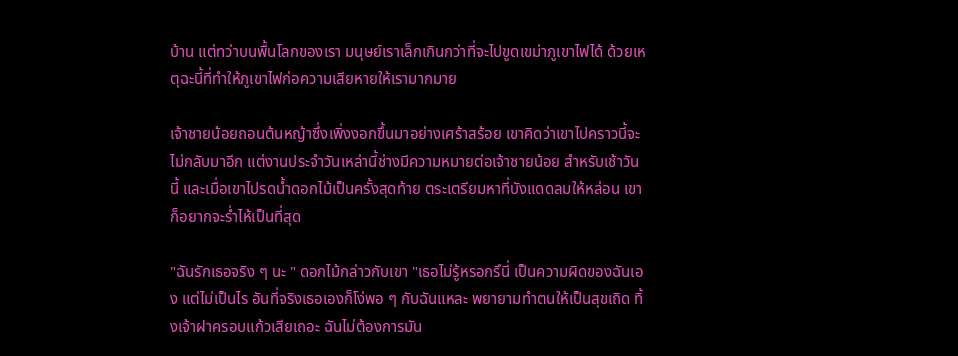บ้าน แต่ทว่าบนพื้นโลกของเรา มนุษย์เราเล็กเกินกว่าที่จะไปขูดเขม่าภูเขาไฟได้ ด้วยเหตุฉะนี้ที่ทำให้ภูเขาไฟก่อความเสียหายให้เรามากมาย

เจ้าชายน้อยถอนต้นหญ้าซึ่งเพิ่งงอกขึ้นมาอย่างเศร้าสร้อย เขาคิดว่าเขาไปคราวนี้จะไม่กลับมาอีก แต่งานประจำวันเหล่านี้ช่างมีความหมายต่อเจ้าชายน้อย สำหรับเช้าวันนี้ และเมื่อเขาไปรดน้ำดอกไม้เป็นครั้งสุดท้าย ตระเตรียมหาที่บังแดดลมให้หล่อน เขาก็อยากจะร่ำไห้เป็นที่สุด

"ฉันรักเธอจริง ๆ นะ " ดอกไม้กล่าวกับเขา "เธอไม่รู้หรอกรึนี่ เป็นความผิดของฉันเอง แต่ไม่เป็นไร อันที่จริงเธอเองก็โง่พอ ๆ กับฉันแหละ พยายามทำตนให้เป็นสุขเถิด ทิ้งเจ้าฝาครอบแก้วเสียเถอะ ฉันไม่ต้องการมัน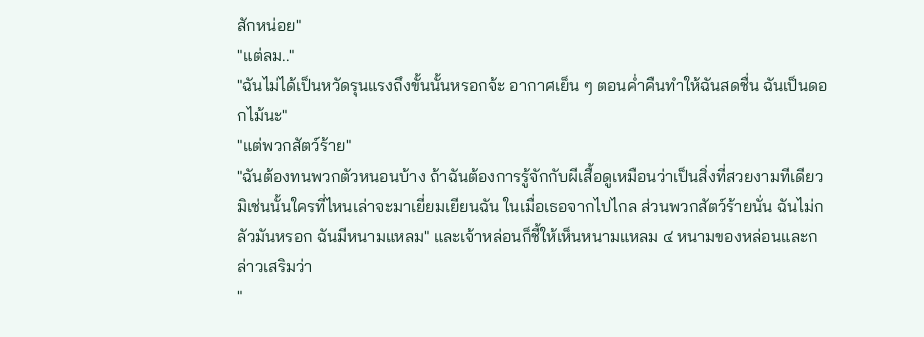สักหน่อย"
"แต่ลม.."
"ฉันไม่ได้เป็นหวัดรุนแรงถึงขั้นนั้นหรอกจ้ะ อากาศเย็น ๆ ตอนค่ำคืนทำให้ฉันสดชื่น ฉันเป็นดอกไม้นะ"
"แต่พวกสัตว์ร้าย"
"ฉันต้องทนพวกตัวหนอนบ้าง ถ้าฉันต้องการรู้จักกับผีเสื้อดูเหมือนว่าเป็นสิ่งที่สวยงามทีเดียว มิเช่นนั้นใครที่ไหนเล่าจะมาเยี่ยมเยียนฉัน ในเมื่อเธอจากไปไกล ส่วนพวกสัตว์ร้ายนั่น ฉันไม่กลัวมันหรอก ฉันมีหนามแหลม" และเจ้าหล่อนก็ชี้ให้เห็นหนามแหลม ๔ หนามของหล่อนและกล่าวเสริมว่า
"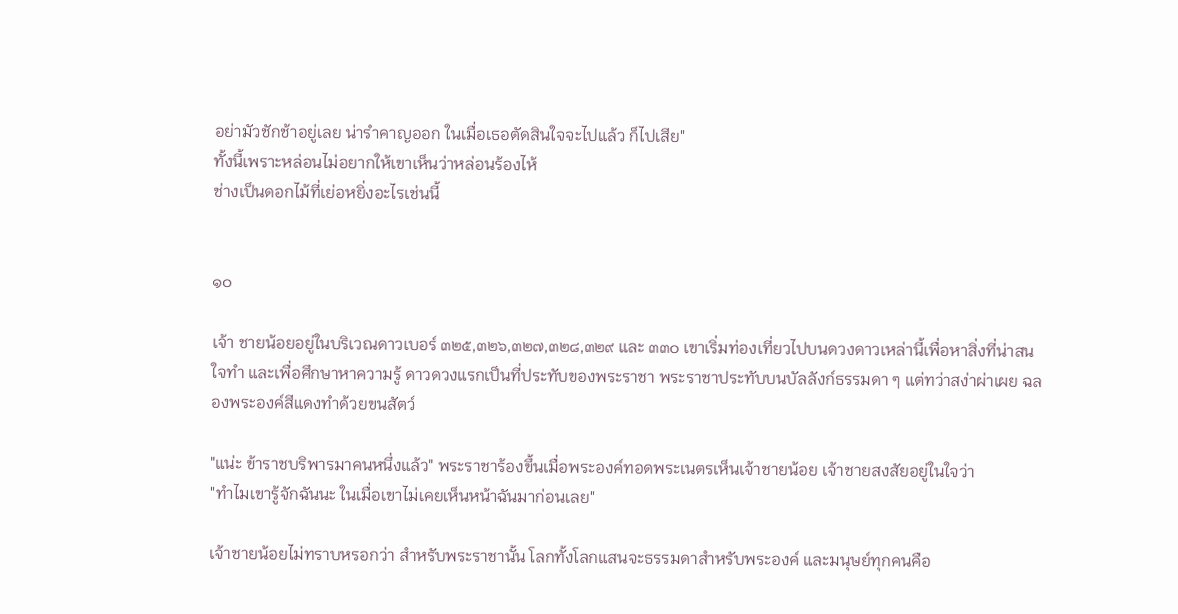อย่ามัวชักช้าอยู่เลย น่ารำคาญออก ในเมื่อเธอตัดสินใจจะไปแล้ว ก็ไปเสีย"
ทั้งนี้เพราะหล่อนไม่อยากให้เขาเห็นว่าหล่อนร้องไห้
ช่างเป็นดอกไม้ที่เย่อหยิ่งอะไรเช่นนี้


๑๐

เจ้า ชายน้อยอยู่ในบริเวณดาวเบอร์ ๓๒๕,๓๒๖,๓๒๗,๓๒๘,๓๒๙ และ ๓๓๐ เขาเริ่มท่องเที่ยวไปบนดวงดาวเหล่านี้เพื่อหาสิ่งที่น่าสนใจทำ และเพื่อศึกษาหาความรู้ ดาวดวงแรกเป็นที่ประทับของพระราชา พระราชาประทับบนบัลลังก์ธรรมดา ๆ แต่ทว่าสง่าผ่าเผย ฉลองพระองค์สีแดงทำด้วยขนสัตว์

"แน่ะ ข้าราชบริพารมาคนหนึ่งแล้ว" พระราชาร้องขึ้นเมื่อพระองค์ทอดพระเนตรเห็นเจ้าชายน้อย เจ้าชายสงสัยอยู่ในใจว่า
"ทำไมเขารู้จักฉันนะ ในเมื่อเขาไม่เคยเห็นหน้าฉันมาก่อนเลย"

เจ้าชายน้อยไม่ทราบหรอกว่า สำหรับพระราชานั้น โลกทั้งโลกแสนจะธรรมดาสำหรับพระองค์ และมนุษย์ทุกคนคือ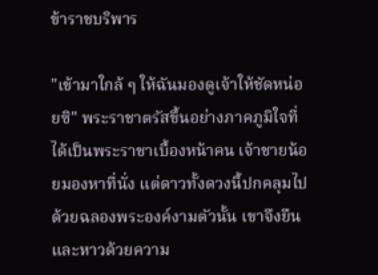ข้าราชบริพาร

"เข้ามาใกล้ ๆ ให้ฉันมองดูเจ้าให้ชัดหน่อยซิ" พระราชาตรัสขึ้นอย่างภาคภูมิใจที่ได้เป็นพระราชาเบื้องหน้าคน เจ้าชายน้อยมองหาที่นั่ง แต่ดาวทั้งดวงนี้ปกคลุมไปด้วยฉลองพระองค์งามตัวนั้น เขาจึงยืนและหาวด้วยความ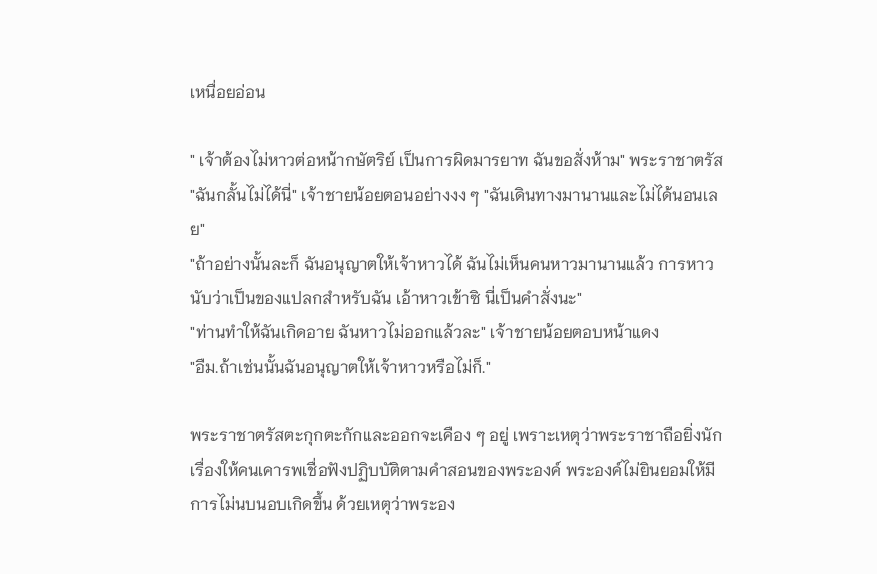เหนื่อยอ่อน

" เจ้าต้องไม่หาวต่อหน้ากษัตริย์ เป็นการผิดมารยาท ฉันขอสั่งห้าม" พระราชาตรัส
"ฉันกลั้นไม่ได้นี่" เจ้าชายน้อยตอนอย่างงง ๆ "ฉันเดินทางมานานและไม่ได้นอนเลย"
"ถ้าอย่างนั้นละก็ ฉันอนุญาตให้เจ้าหาวได้ ฉันไม่เห็นคนหาวมานานแล้ว การหาวนับว่าเป็นของแปลกสำหรับฉัน เอ้าหาวเข้าซิ นี่เป็นคำสั่งนะ"
"ท่านทำให้ฉันเกิดอาย ฉันหาวไม่ออกแล้วละ" เจ้าชายน้อยตอบหน้าแดง
"อืม.ถ้าเช่นนั้นฉันอนุญาตให้เจ้าหาวหรือไม่ก็."

พระราชาตรัสตะกุกตะกักและออกจะเคือง ๆ อยู่ เพราะเหตุว่าพระราชาถือยิ่งนักเรื่องให้คนเคารพเชื่อฟังปฏิบบัติตามคำสอนของพระองค์ พระองค์ไม่ยินยอมให้มีการไม่นบนอบเกิดขึ้น ด้วยเหตุว่าพระอง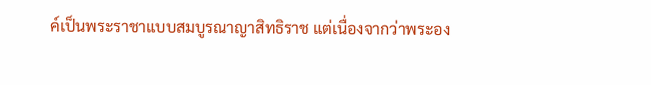ค์เป็นพระราชาแบบสมบูรณาญาสิทธิราช แต่เนื่องจากว่าพระอง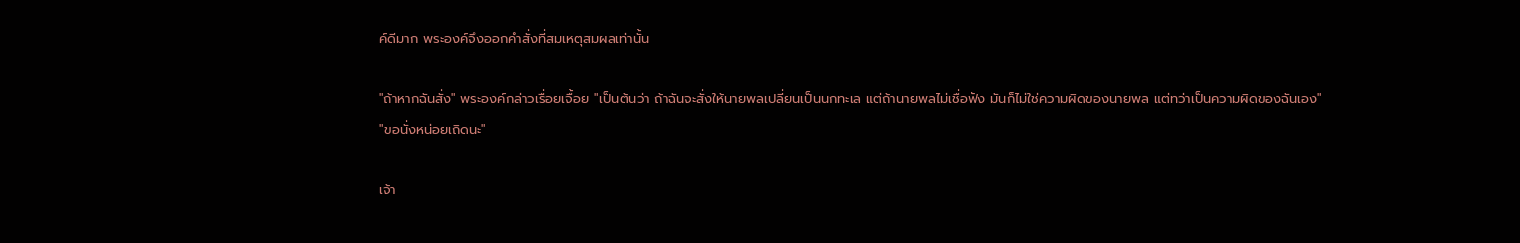ค์ดีมาก พระองค์จึงออกคำสั่งที่สมเหตุสมผลเท่านั้น

"ถ้าหากฉันสั่ง" พระองค์กล่าวเรื่อยเจื้อย "เป็นต้นว่า ถ้าฉันจะสั่งให้นายพลเปลี่ยนเป็นนกทะเล แต่ถ้านายพลไม่เชื่อฟัง มันก็ไม่ใช่ความผิดของนายพล แต่ทว่าเป็นความผิดของฉันเอง"
"ขอนั่งหน่อยเถิดนะ"

เจ้า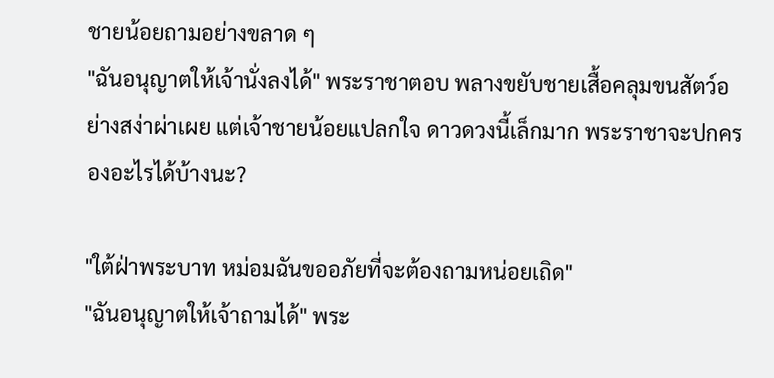ชายน้อยถามอย่างขลาด ๆ
"ฉันอนุญาตให้เจ้านั่งลงได้" พระราชาตอบ พลางขยับชายเสื้อคลุมขนสัตว์อย่างสง่าผ่าเผย แต่เจ้าชายน้อยแปลกใจ ดาวดวงนี้เล็กมาก พระราชาจะปกครองอะไรได้บ้างนะ?

"ใต้ฝ่าพระบาท หม่อมฉันขออภัยที่จะต้องถามหน่อยเถิด"
"ฉันอนุญาตให้เจ้าถามได้" พระ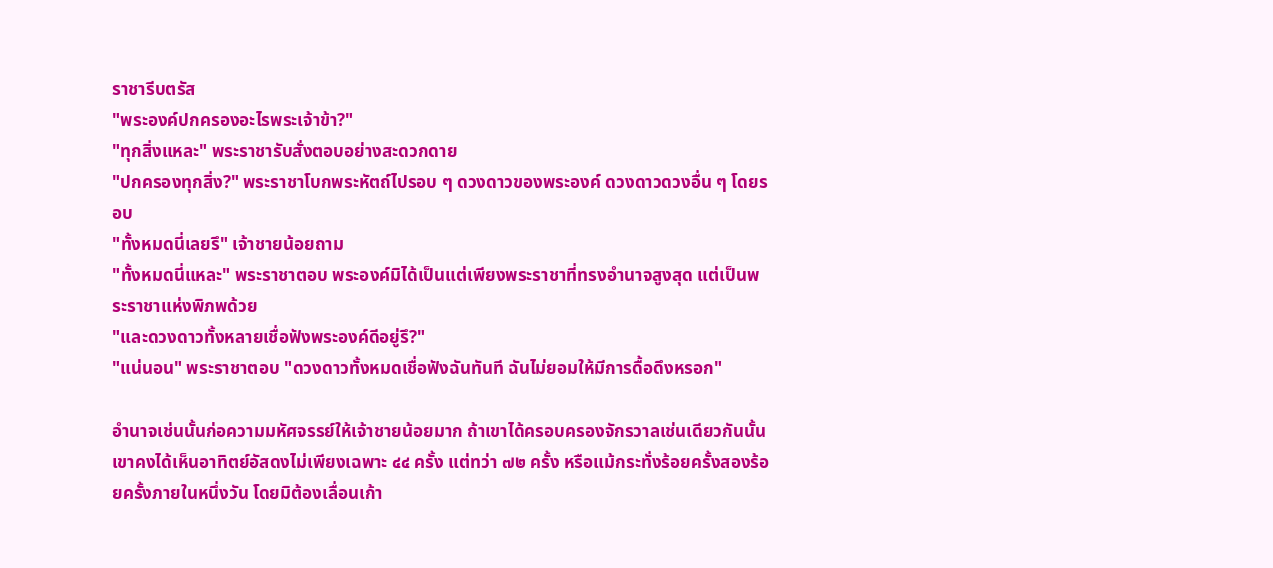ราชารีบตรัส
"พระองค์ปกครองอะไรพระเจ้าข้า?"
"ทุกสิ่งแหละ" พระราชารับสั่งตอบอย่างสะดวกดาย
"ปกครองทุกสิ่ง?" พระราชาโบกพระหัตถ์ไปรอบ ๆ ดวงดาวของพระองค์ ดวงดาวดวงอื่น ๆ โดยรอบ
"ทั้งหมดนี่เลยรึ" เจ้าชายน้อยถาม
"ทั้งหมดนี่แหละ" พระราชาตอบ พระองค์มิได้เป็นแต่เพียงพระราชาที่ทรงอำนาจสูงสุด แต่เป็นพระราชาแห่งพิภพด้วย
"และดวงดาวทั้งหลายเชื่อฟังพระองค์ดีอยู่รึ?"
"แน่นอน" พระราชาตอบ "ดวงดาวทั้งหมดเชื่อฟังฉันทันที ฉันไม่ยอมให้มีการดื้อดึงหรอก"

อำนาจเช่นนั้นก่อความมหัศจรรย์ให้เจ้าชายน้อยมาก ถ้าเขาได้ครอบครองจักรวาลเช่นเดียวกันนั้น เขาคงได้เห็นอาทิตย์อัสดงไม่เพียงเฉพาะ ๔๔ ครั้ง แต่ทว่า ๗๒ ครั้ง หรือแม้กระทั่งร้อยครั้งสองร้อยครั้งภายในหนึ่งวัน โดยมิต้องเลื่อนเก้า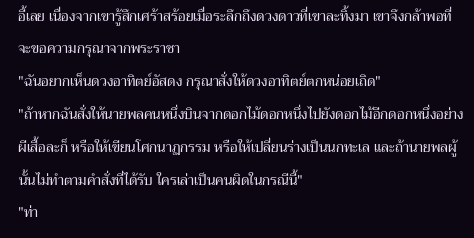อี้เลย เนื่องจากเขารู้สึกเศร้าสร้อยเมื่อระลึกถึงดวงดาวที่เขาละทิ้งมา เขาจึงกล้าพอที่จะขอความกรุณาจากพระราชา
"ฉันอยากเห็นดวงอาทิตย์อัสดง กรุณาสั่งให้ดวงอาทิตย์ตกหน่อยเถิด"
"ถ้าหากฉันสั่งให้นายพลคนหนึ่งบินจากดอกไม้ดอกหนึ่งไปยังดอกไม้อีกดอกหนึ่งอย่างผีเสื้อละก็ หรือให้เขียนโศกนาฏกรรม หรือให้เปลี่ยนร่างเป็นนกทะเล และถ้านายพลผู้นั้นไม่ทำตามคำสั่งที่ได้รับ ใครเล่าเป็นคนผิดในกรณีนี้"
"ท่า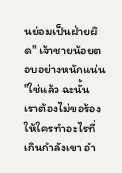นย่อมเป็นฝ่ายผิด" เจ้าชายน้อยตอบอย่างหนักแน่น
"ใช่แล้ว ฉะนั้น เราต้องไม่ขอร้องให้ใครทำอะไรที่เกินกำลังเขา อำ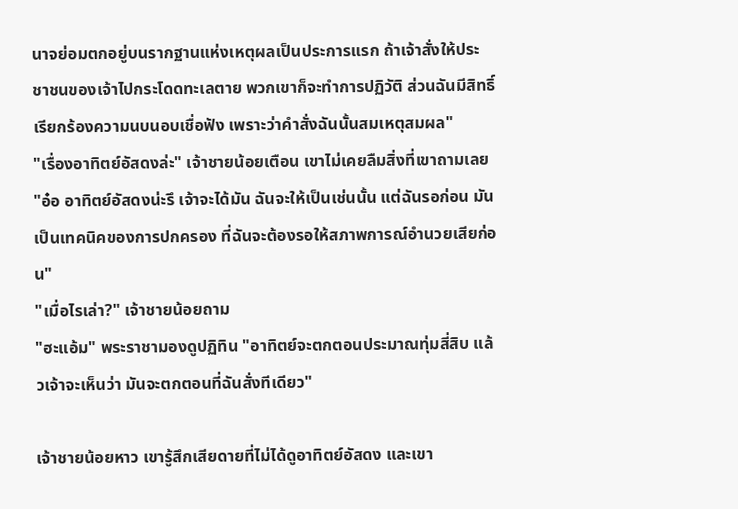นาจย่อมตกอยู่บนรากฐานแห่งเหตุผลเป็นประการแรก ถ้าเจ้าสั่งให้ประชาชนของเจ้าไปกระโดดทะเลตาย พวกเขาก็จะทำการปฏิวัติ ส่วนฉันมีสิทธิ์เรียกร้องความนบนอบเชื่อฟัง เพราะว่าคำสั่งฉันนั้นสมเหตุสมผล"
"เรื่องอาทิตย์อัสดงล่ะ" เจ้าชายน้อยเตือน เขาไม่เคยลืมสิ่งที่เขาถามเลย
"อ๋อ อาทิตย์อัสดงน่ะรึ เจ้าจะได้มัน ฉันจะให้เป็นเช่นนั้น แต่ฉันรอก่อน มันเป็นเทคนิคของการปกครอง ที่ฉันจะต้องรอให้สภาพการณ์อำนวยเสียก่อน"
"เมื่อไรเล่า?" เจ้าชายน้อยถาม
"ฮะแอ้ม" พระราชามองดูปฏิทิน "อาทิตย์จะตกตอนประมาณทุ่มสี่สิบ แล้วเจ้าจะเห็นว่า มันจะตกตอนที่ฉันสั่งทีเดียว"

เจ้าชายน้อยหาว เขารู้สึกเสียดายที่ไม่ได้ดูอาทิตย์อัสดง และเขา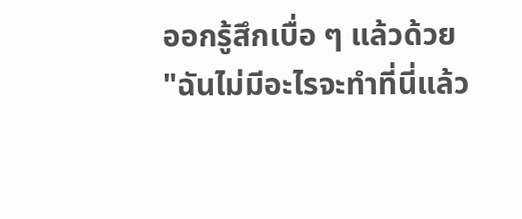ออกรู้สึกเบื่อ ๆ แล้วด้วย
"ฉันไม่มีอะไรจะทำที่นี่แล้ว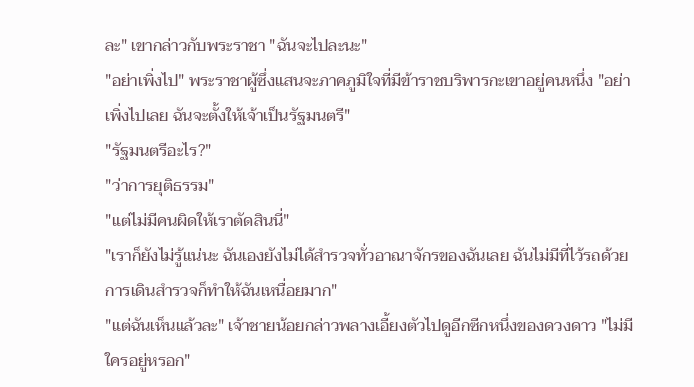ละ" เขากล่าวกับพระราชา "ฉันจะไปละนะ"
"อย่าเพิ่งไป" พระราชาผู้ซึ่งแสนจะภาคภูมิใจที่มีข้าราชบริพารกะเขาอยู่คนหนึ่ง "อย่าเพิ่งไปเลย ฉันจะตั้งให้เจ้าเป็นรัฐมนตรี"
"รัฐมนตรีอะไร?"
"ว่าการยุติธรรม"
"แต่ไม่มีคนผิดให้เราตัดสินนี่"
"เราก็ยังไม่รู้แน่นะ ฉันเองยังไม่ได้สำรวจทั่วอาณาจักรของฉันเลย ฉันไม่มีที่ไว้รถด้วย การเดินสำรวจก็ทำให้ฉันเหนื่อยมาก"
"แต่ฉันเห็นแล้วละ" เจ้าชายน้อยกล่าวพลางเอี้ยงตัวไปดูอีกซีกหนึ่งของดวงดาว "ไม่มีใครอยู่หรอก"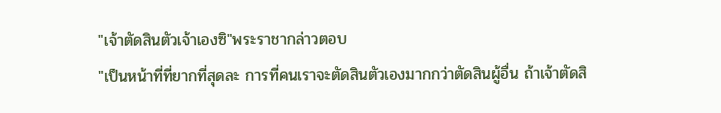"เจ้าตัดสินตัวเจ้าเองซิ"พระราชากล่าวตอบ
"เป็นหน้าที่ที่ยากที่สุดละ การที่คนเราจะตัดสินตัวเองมากกว่าตัดสินผู้อื่น ถ้าเจ้าตัดสิ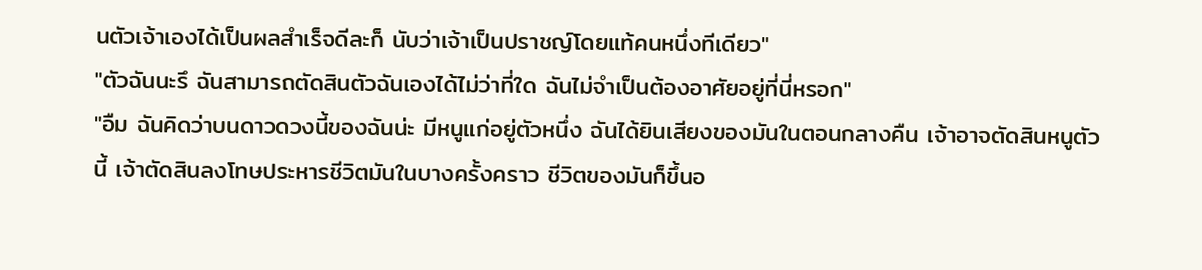นตัวเจ้าเองได้เป็นผลสำเร็จดีละก็ นับว่าเจ้าเป็นปราชญ์โดยแท้คนหนึ่งทีเดียว"
"ตัวฉันนะรึ ฉันสามารถตัดสินตัวฉันเองได้ไม่ว่าที่ใด ฉันไม่จำเป็นต้องอาศัยอยู่ที่นี่หรอก"
"อืม ฉันคิดว่าบนดาวดวงนี้ของฉันน่ะ มีหนูแก่อยู่ตัวหนึ่ง ฉันได้ยินเสียงของมันในตอนกลางคืน เจ้าอาจตัดสินหนูตัวนี้ เจ้าตัดสินลงโทษประหารชีวิตมันในบางครั้งคราว ชีวิตของมันก็ขึ้นอ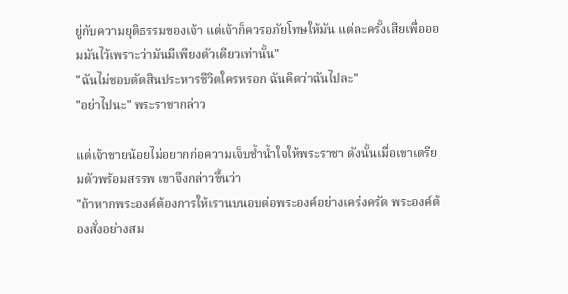ยู่กับความยุติธรรมของเจ้า แต่เจ้าก็ควรอภัยโทษให้มัน แต่ละครั้งเสียเพื่อออมมันไว้เพราะว่ามันมีเพียงตัวเดียวเท่านั้น"
"ฉันไม่ชอบตัดสินประหารชีวิตใครหรอก ฉันคิดว่าฉันไปละ"
"อย่าไปนะ" พระราชากล่าว

แต่เจ้าชายน้อยไม่อยากก่อความเจ็บช้ำน้ำใจให้พระราชา ดังนั้นเมื่อเขาเตรียมตัวพร้อมสรรพ เขาจึงกล่าวขึ้นว่า
"ถ้าหากพระองค์ต้องการให้เรานบนอบต่อพระองค์อย่างเคร่งครัด พระองค์ต้องสั่งอย่างสม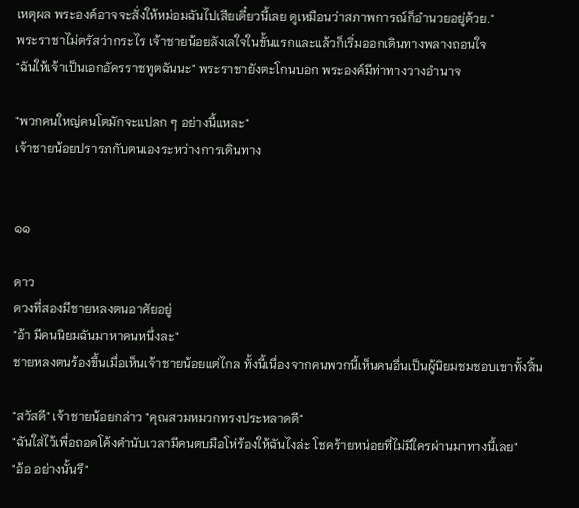เหตุผล พระองค์อาจจะสั่งให้หม่อมฉันไปเสียเดี๋ยวนี้เลย ดูเหมือนว่าสภาพการณ์ก็อำนวยอยู่ด้วย."
พระราชาไม่ตรัสว่ากระไร เจ้าชายน้อยลังเลใจในขั้นแรกและแล้วก็เริ่มออกเดินทางพลางถอนใจ
"ฉันให้เจ้าเป็นเอกอัครราชทูตฉันนะ" พระราชายังตะโกนบอก พระองค์มีท่าทางวางอำนาจ

"พวกคนใหญ่คนโตมักจะแปลก ๆ อย่างนี้แหละ"
เจ้าชายน้อยปรารภกับตนเองระหว่างการเดินทาง


๑๑

ดาว
ดวงที่สองมีชายหลงตนอาศัยอยู่
"อ้า มีคนนิยมฉันมาหาคนหนึ่งละ"
ชายหลงตนร้องขึ้นเมื่อเห็นเจ้าชายน้อยแต่ไกล ทั้งนี้เนื่องจากคนพวกนี้เห็นคนอื่นเป็นผู้นิยมชมชอบเขาทั้งสิ้น

"สวัสดี" เจ้าชายน้อยกล่าว "คุณสวมหมวกทรงประหลาดดี"
"ฉันใส่ไว้เพื่อถอดโค้งคำนับเวลามีคนตบมือโห่ร้องให้ฉันไงล่ะ โชคร้ายหน่อยที่ไม่มีใครผ่านมาทางนี้เลย"
"อ้อ อย่างนั้นรึ"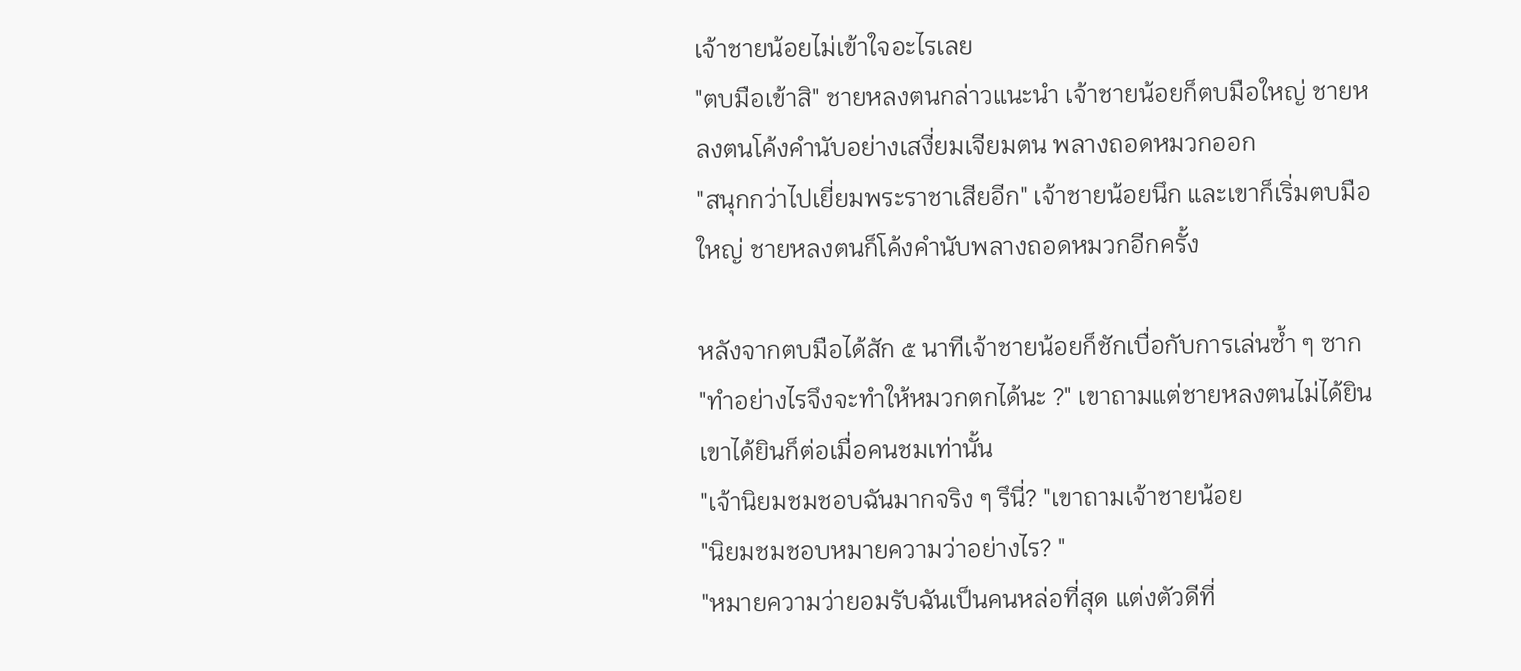เจ้าชายน้อยไม่เข้าใจอะไรเลย
"ตบมือเข้าสิ" ชายหลงตนกล่าวแนะนำ เจ้าชายน้อยก็ตบมือใหญ่ ชายหลงตนโค้งคำนับอย่างเสงี่ยมเจียมตน พลางถอดหมวกออก
"สนุกกว่าไปเยี่ยมพระราชาเสียอีก" เจ้าชายน้อยนึก และเขาก็เริ่มตบมือใหญ่ ชายหลงตนก็โค้งคำนับพลางถอดหมวกอีกครั้ง

หลังจากตบมือได้สัก ๕ นาทีเจ้าชายน้อยก็ชักเบื่อกับการเล่นซ้ำ ๆ ซาก
"ทำอย่างไรจึงจะทำให้หมวกตกได้นะ ?" เขาถามแต่ชายหลงตนไม่ได้ยิน เขาได้ยินก็ต่อเมื่อคนชมเท่านั้น
"เจ้านิยมชมชอบฉันมากจริง ๆ รึนี่? "เขาถามเจ้าชายน้อย
"นิยมชมชอบหมายความว่าอย่างไร? "
"หมายความว่ายอมรับฉันเป็นคนหล่อที่สุด แต่งตัวดีที่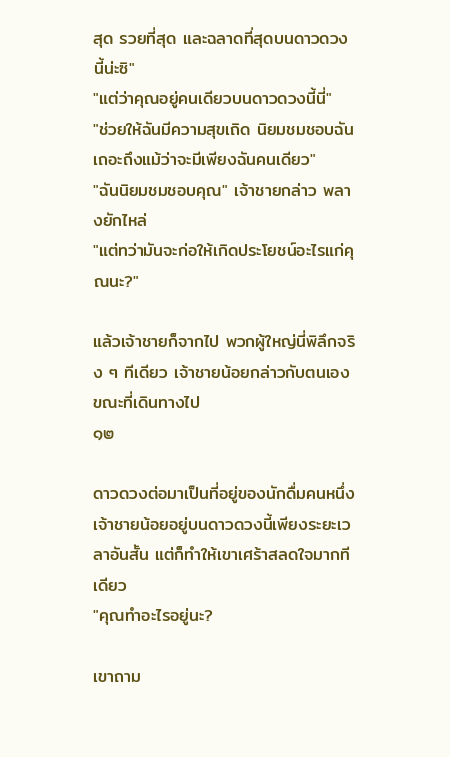สุด รวยที่สุด และฉลาดที่สุดบนดาวดวงนี้น่ะซิ"
"แต่ว่าคุณอยู่คนเดียวบนดาวดวงนี้นี่"
"ช่วยให้ฉันมีความสุขเถิด นิยมชมชอบฉันเถอะถึงแม้ว่าจะมีเพียงฉันคนเดียว"
"ฉันนิยมชมชอบคุณ" เจ้าชายกล่าว พลางยักไหล่
"แต่ทว่ามันจะก่อให้เกิดประโยชน์อะไรแก่คุณนะ?"

แล้วเจ้าชายก็จากไป พวกผู้ใหญ่นี่พิลึกจริง ๆ ทีเดียว เจ้าชายน้อยกล่าวกับตนเองขณะที่เดินทางไป
๑๒

ดาวดวงต่อมาเป็นที่อยู่ของนักดื่มคนหนึ่ง เจ้าชายน้อยอยู่บนดาวดวงนี้เพียงระยะเวลาอันสั้น แต่ก็ทำให้เขาเศร้าสลดใจมากทีเดียว
"คุณทำอะไรอยู่นะ?

เขาถาม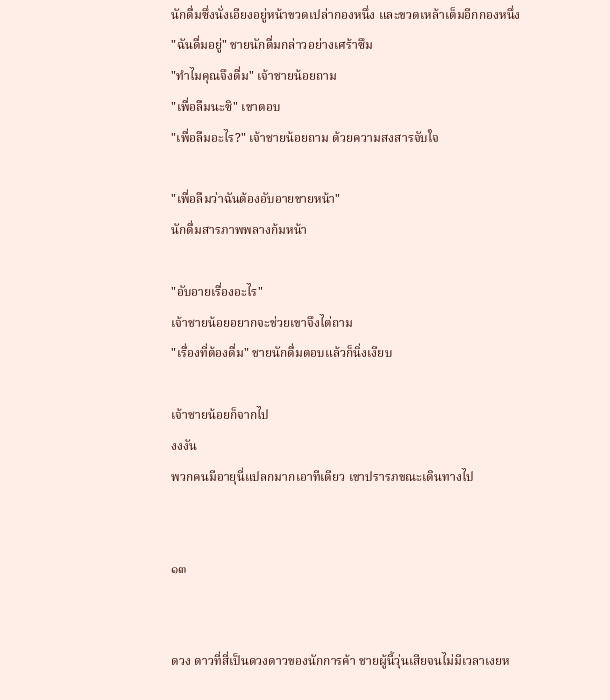นักดื่มซึ่งนั่งเอียงอยู่หน้าขวดเปล่ากองหนึ่ง และขวดเหล้าเต็มอีกกองหนึ่ง
"ฉันดื่มอยู่" ชายนักดื่มกล่าวอย่างเศร้าซึม
"ทำไมคุณจึงดื่ม" เจ้าชายน้อยถาม
"เพื่อลืมนะซิ" เขาตอบ
"เพื่อลืมอะไร?" เจ้าชายน้อยถาม ด้วยความสงสารจับใจ

"เพื่อลืมว่าฉันต้องอับอายขายหน้า"
นักดื่มสารภาพพลางก้มหน้า

"อับอายเรื่องอะไร"
เจ้าชายน้อยอยากจะช่วยเขาจึงไต่ถาม
"เรื่องที่ต้องดื่ม" ชายนักดื่มตอบแล้วก็นิ่งเงียบ

เจ้าชายน้อยก็จากไป
งงงัน
พวกคนมีอายุนี่แปลกมากเอาทีเดียว เขาปรารภขณะเดินทางไป


๑๓


ดวง ดาวที่สี่เป็นดวงดาวของนักการค้า ชายผู้นี้วุ่นเสียจนไม่มีเวลาเงยห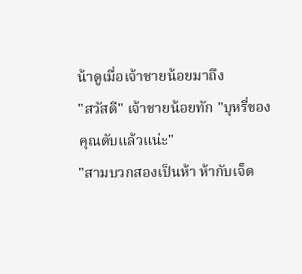น้าดูเมื่อเจ้าชายน้อยมาถึง
"สวัสดี" เจ้าชายน้อยทัก "บุหรี่ของคุณดับแล้วแน่ะ"
"สามบวกสองเป็นห้า ห้ากับเจ็ด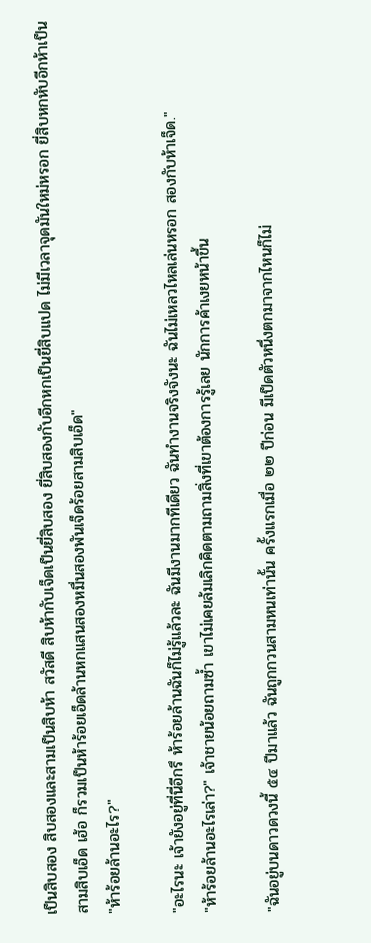เป็นสิบสอง สิบสองและสามเป็นสิบห้า สวัสดี สิบห้ากับเจ็ดเป็นยี่สิบสอง ยี่สิบสองกับอีกหกเป็นยี่สิบแปด ไม่มีเวลาจุดมันใหม่หรอก ยี่สิบหกหับอีกห้าเป็นสามสิบเอ็ด เฮ้อ ก็รวมเป็นห้าร้อยเอ็ดล้านหกแสนสองหมื่นสองพันเจ็ดร้อยสามสิบเอ็ด"
"ห้าร้อยล้านอะไร?"

"อะไรนะ เจ้ายังอยู่ที่นี่อีกรึ ห้าร้อยล้านฉันก็ไม่รู้แล้วละ ฉันมีงานมากทีเดียว ฉันทำงานจริงจังนะ ฉันไม่เหลวไหลเล่นหรอก สองกับห้าเจ็ด."
"ห้าร้อยล้านอะไรเล่า?" เจ้าชายน้อยถามซ้ำ เขาไม่เคยล้มเลิกคิดตามถามสิ่งที่เขาต้องการรู้เลย นักการค้าเงยหน้าขึ้น

"ฉันอยู่บนดาวดวงนี้ ๕๔ ปีมาแล้ว ฉันถูกกวนสามหนเท่านั้น ครั้งแรกเมื่อ ๒๒ ปีก่อน มีเป็ดตัวหนึ่งตกมาจากไหนก็ไม่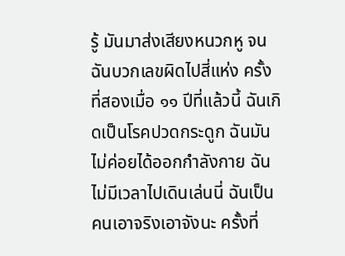รู้ มันมาส่งเสียงหนวกหู จนฉันบวกเลขผิดไปสี่แห่ง ครั้งที่สองเมื่อ ๑๑ ปีที่แล้วนี้ ฉันเกิดเป็นโรคปวดกระดูก ฉันมันไม่ค่อยได้ออกกำลังกาย ฉันไม่มีเวลาไปเดินเล่นนี่ ฉันเป็นคนเอาจริงเอาจังนะ ครั้งที่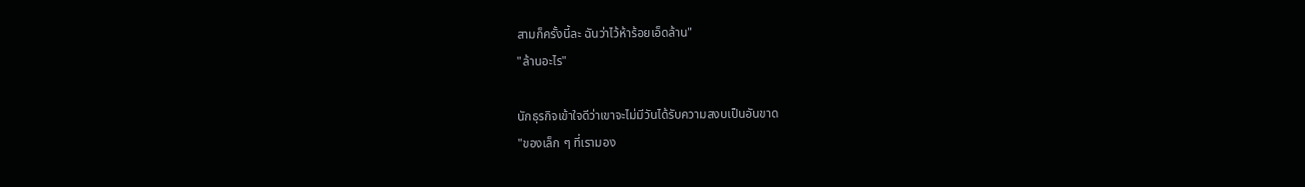สามก็ครั้งนี้ละ ฉันว่าไว้ห้าร้อยเอ็ดล้าน"
"ล้านอะไร"

นักธุรกิจเข้าใจดีว่าเขาจะไม่มีวันได้รับความสงบเป็นอันขาด
"ของเล็ก ๆ ที่เรามอง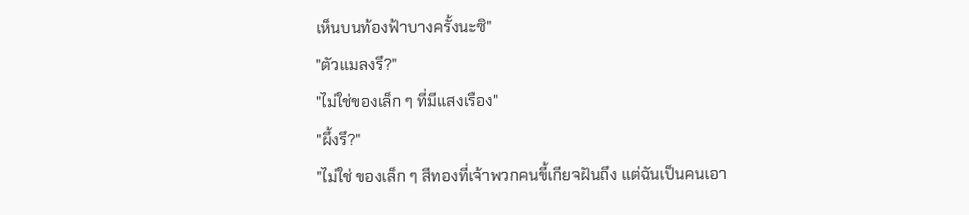เห็นบนท้องฟ้าบางครั้งนะซิ"
"ตัวแมลงรึ?"
"ไม่ใช่ของเล็ก ๆ ที่มีแสงเรือง"
"ผึ้งรึ?"
"ไม่ใช่ ของเล็ก ๆ สีทองที่เจ้าพวกคนขี้เกียจฝันถึง แต่ฉันเป็นคนเอา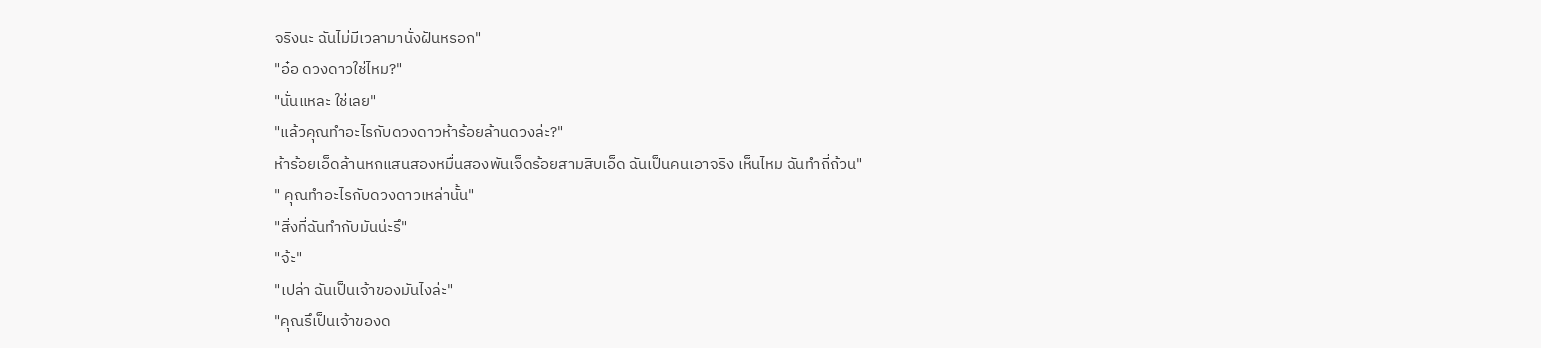จริงนะ ฉันไม่มีเวลามานั่งฝันหรอก"
"อ๋อ ดวงดาวใช่ไหม?"
"นั่นแหละ ใช่เลย"
"แล้วคุณทำอะไรกับดวงดาวห้าร้อยล้านดวงล่ะ?"
ห้าร้อยเอ็ดล้านหกแสนสองหมื่นสองพันเจ็ดร้อยสามสิบเอ็ด ฉันเป็นคนเอาจริง เห็นไหม ฉันทำถี่ถ้วน"
" คุณทำอะไรกับดวงดาวเหล่านั้น"
"สิ่งที่ฉันทำกับมันน่ะรึ"
"จ้ะ"
"เปล่า ฉันเป็นเจ้าของมันไงล่ะ"
"คุณรึเป็นเจ้าของด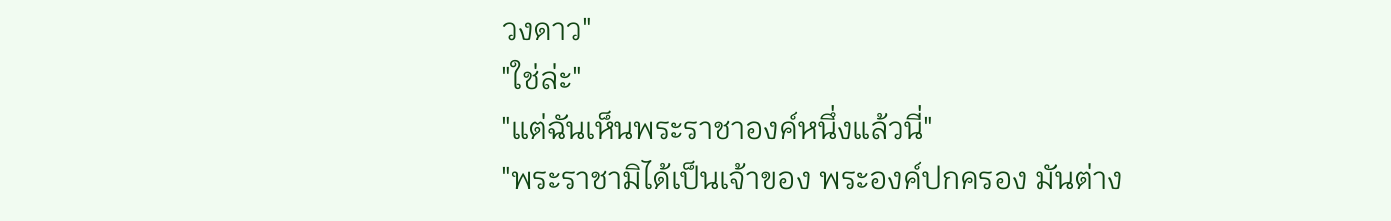วงดาว"
"ใช่ล่ะ"
"แต่ฉันเห็นพระราชาองค์หนึ่งแล้วนี่"
"พระราชามิได้เป็นเจ้าของ พระองค์ปกครอง มันต่าง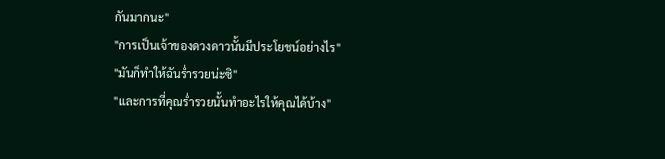กันมากนะ"
"การเป็นเจ้าของดวงดาวนั้นมีประโยชน์อย่างไร"
"มันก็ทำให้ฉันร่ำรวยน่ะซิ"
"และการที่คุณร่ำรวยนั้นทำอะไรให้คุณได้บ้าง"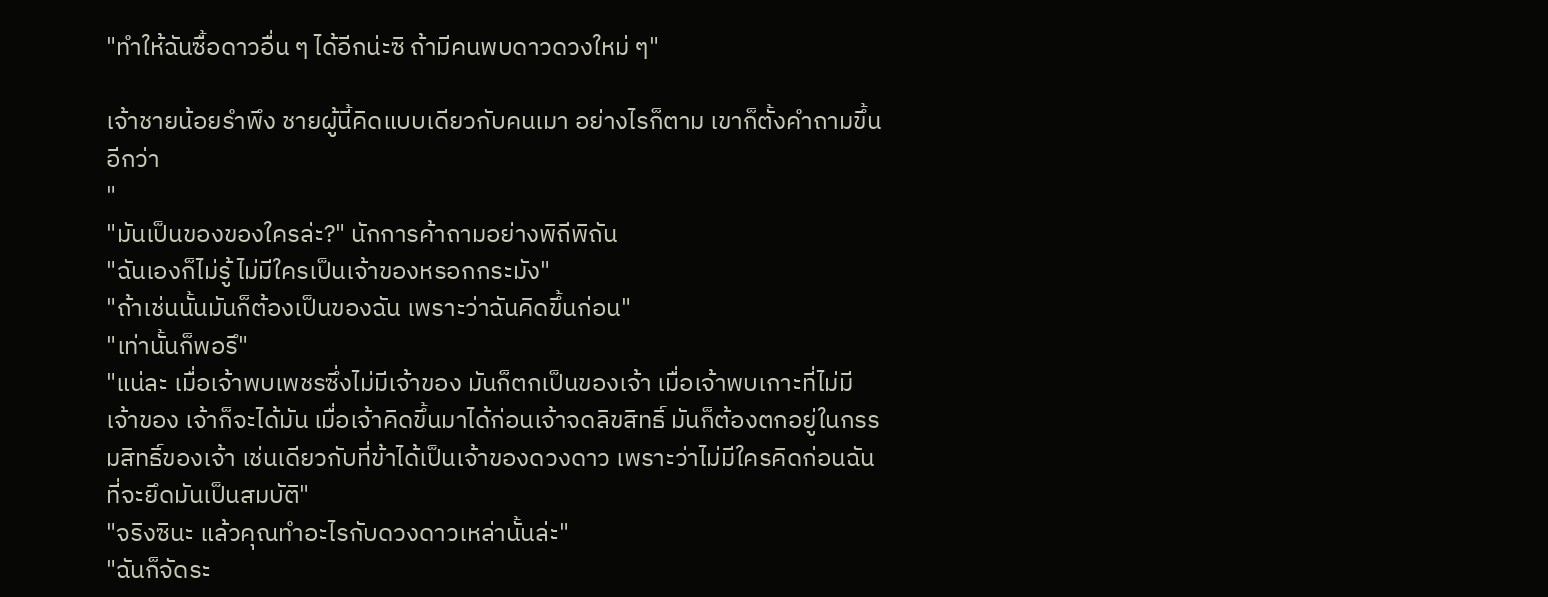"ทำให้ฉันซื้อดาวอื่น ๆ ได้อีกน่ะซิ ถ้ามีคนพบดาวดวงใหม่ ๆ"

เจ้าชายน้อยรำพึง ชายผู้นี้คิดแบบเดียวกับคนเมา อย่างไรก็ตาม เขาก็ตั้งคำถามขึ้นอีกว่า
"
"มันเป็นของของใครล่ะ?" นักการค้าถามอย่างพิถีพิถัน
"ฉันเองก็ไม่รู้ ไม่มีใครเป็นเจ้าของหรอกกระมัง"
"ถ้าเช่นนั้นมันก็ต้องเป็นของฉัน เพราะว่าฉันคิดขึ้นก่อน"
"เท่านั้นก็พอรึ"
"แน่ละ เมื่อเจ้าพบเพชรซึ่งไม่มีเจ้าของ มันก็ตกเป็นของเจ้า เมื่อเจ้าพบเกาะที่ไม่มีเจ้าของ เจ้าก็จะได้มัน เมื่อเจ้าคิดขึ้นมาได้ก่อนเจ้าจดลิขสิทธิ์ มันก็ต้องตกอยู่ในกรรมสิทธิ์ของเจ้า เช่นเดียวกับที่ข้าได้เป็นเจ้าของดวงดาว เพราะว่าไม่มีใครคิดก่อนฉันที่จะยึดมันเป็นสมบัติ"
"จริงซินะ แล้วคุณทำอะไรกับดวงดาวเหล่านั้นล่ะ"
"ฉันก็จัดระ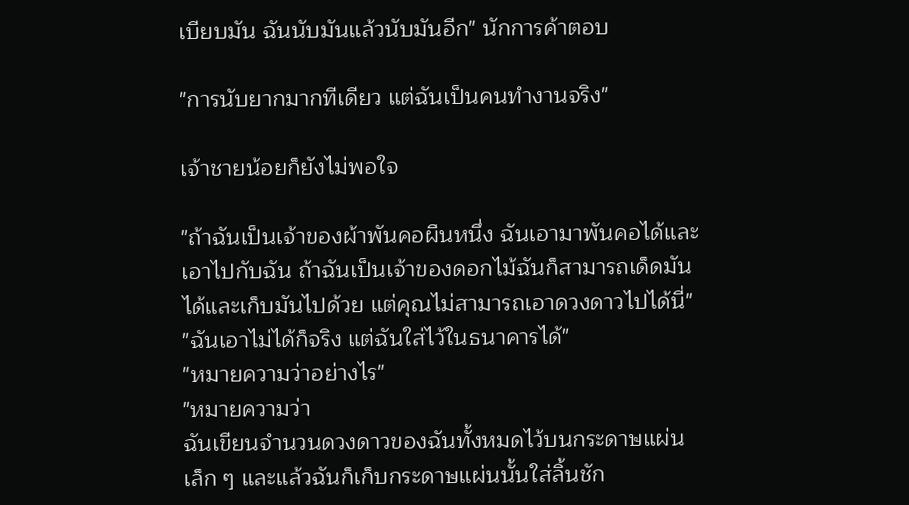เบียบมัน ฉันนับมันแล้วนับมันอีก" นักการค้าตอบ

"การนับยากมากทีเดียว แต่ฉันเป็นคนทำงานจริง"

เจ้าชายน้อยก็ยังไม่พอใจ

"ถ้าฉันเป็นเจ้าของผ้าพันคอผืนหนึ่ง ฉันเอามาพันคอได้และเอาไปกับฉัน ถ้าฉันเป็นเจ้าของดอกไม้ฉันก็สามารถเด็ดมันได้และเก็บมันไปด้วย แต่คุณไม่สามารถเอาดวงดาวไปได้นี่"
"ฉันเอาไม่ได้ก็จริง แต่ฉันใส่ไว้ในธนาคารได้"
"หมายความว่าอย่างไร"
"หมายความว่า
ฉันเขียนจำนวนดวงดาวของฉันทั้งหมดไว้บนกระดาษแผ่นเล็ก ๆ และแล้วฉันก็เก็บกระดาษแผ่นนั้นใส่ลิ้นชัก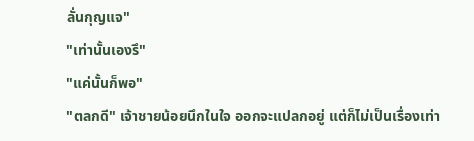ลั่นกุญแจ"
"เท่านั้นเองรึ"
"แค่นั้นก็พอ"
"ตลกดี" เจ้าชายน้อยนึกในใจ ออกจะแปลกอยู่ แต่ก็ไม่เป็นเรื่องเท่า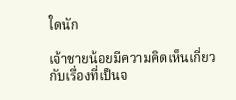ใดนัก

เจ้าชายน้อยมีความคิดเห็นเกี่ยวกับเรื่องที่เป็นจ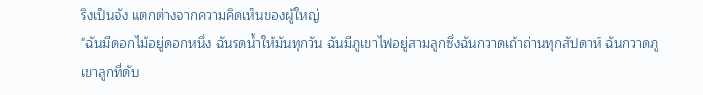ริงเป็นจัง แตกต่างจากความคิดเห็นของผู้ใหญ่
"ฉันมีดอกไม้อยู่ดอกหนึ่ง ฉันรดน้ำให้มันทุกวัน ฉันมีภูเขาไฟอยู่สามลูกซึ่งฉันกวาดเถ้าถ่านทุกสัปดาห์ ฉันกวาดภูเขาลูกที่ดับ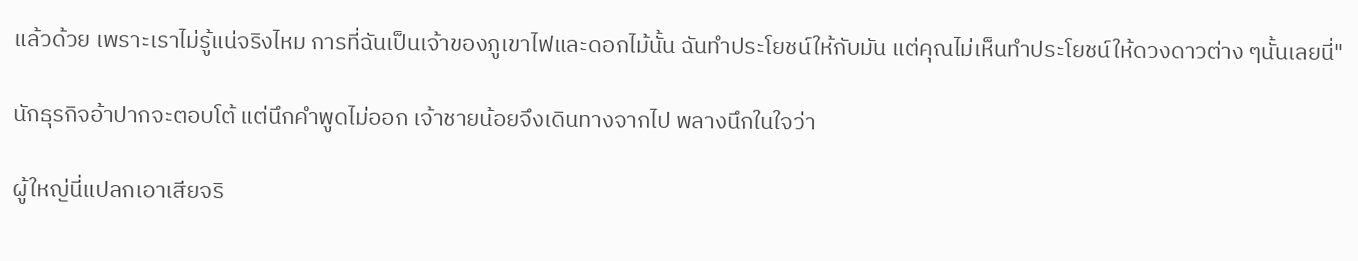แล้วด้วย เพราะเราไม่รู้แน่จริงไหม การที่ฉันเป็นเจ้าของภูเขาไฟและดอกไม้นั้น ฉันทำประโยชน์ให้กับมัน แต่คุณไม่เห็นทำประโยชน์ให้ดวงดาวต่าง ๆนั้นเลยนี่"

นักธุรกิจอ้าปากจะตอบโต้ แต่นึกคำพูดไม่ออก เจ้าชายน้อยจึงเดินทางจากไป พลางนึกในใจว่า

ผู้ใหญ่นี่แปลกเอาเสียจริ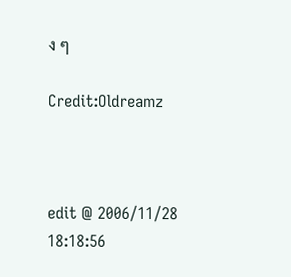ง ๆ

Credit:Oldreamz



edit @ 2006/11/28 18:18:56